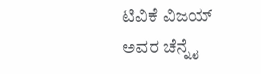ಟಿವಿಕೆ ವಿಜಯ್ ಅವರ ಚೆನ್ನೈ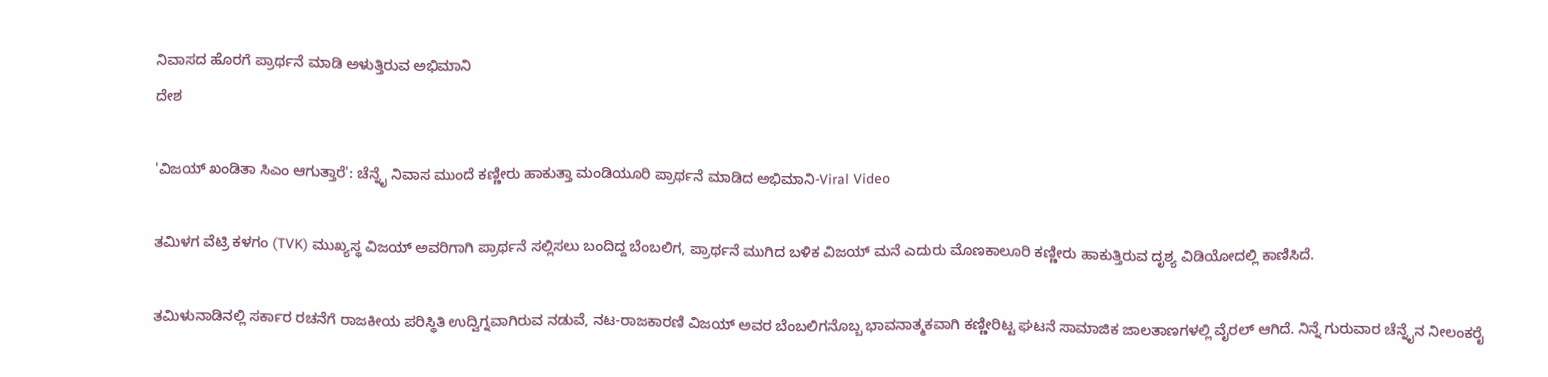ನಿವಾಸದ ಹೊರಗೆ ಪ್ರಾರ್ಥನೆ ಮಾಡಿ ಅಳುತ್ತಿರುವ ಅಭಿಮಾನಿ
ದೇಶ

'ವಿಜಯ್ ಖಂಡಿತಾ ಸಿಎಂ ಆಗುತ್ತಾರೆ': ಚೆನ್ನೈ ನಿವಾಸ ಮುಂದೆ ಕಣ್ಣೀರು ಹಾಕುತ್ತಾ ಮಂಡಿಯೂರಿ ಪ್ರಾರ್ಥನೆ ಮಾಡಿದ ಅಭಿಮಾನಿ-Viral Video

ತಮಿಳಗ ವೆಟ್ರಿ ಕಳಗಂ (TVK) ಮುಖ್ಯಸ್ಥ ವಿಜಯ್ ಅವರಿಗಾಗಿ ಪ್ರಾರ್ಥನೆ ಸಲ್ಲಿಸಲು ಬಂದಿದ್ದ ಬೆಂಬಲಿಗ, ಪ್ರಾರ್ಥನೆ ಮುಗಿದ ಬಳಿಕ ವಿಜಯ್ ಮನೆ ಎದುರು ಮೊಣಕಾಲೂರಿ ಕಣ್ಣೀರು ಹಾಕುತ್ತಿರುವ ದೃಶ್ಯ ವಿಡಿಯೋದಲ್ಲಿ ಕಾಣಿಸಿದೆ.

ತಮಿಳುನಾಡಿನಲ್ಲಿ ಸರ್ಕಾರ ರಚನೆಗೆ ರಾಜಕೀಯ ಪರಿಸ್ಥಿತಿ ಉದ್ವಿಗ್ನವಾಗಿರುವ ನಡುವೆ, ನಟ-ರಾಜಕಾರಣಿ ವಿಜಯ್ ಅವರ ಬೆಂಬಲಿಗನೊಬ್ಬ ಭಾವನಾತ್ಮಕವಾಗಿ ಕಣ್ಣೀರಿಟ್ಟ ಘಟನೆ ಸಾಮಾಜಿಕ ಜಾಲತಾಣಗಳಲ್ಲಿ ವೈರಲ್ ಆಗಿದೆ. ನಿನ್ನೆ ಗುರುವಾರ ಚೆನ್ನೈನ ನೀಲಂಕರೈ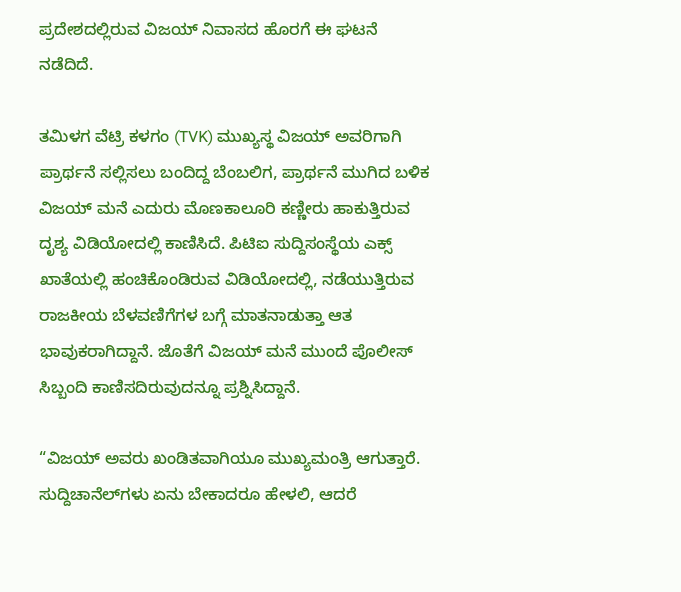ಪ್ರದೇಶದಲ್ಲಿರುವ ವಿಜಯ್ ನಿವಾಸದ ಹೊರಗೆ ಈ ಘಟನೆ ನಡೆದಿದೆ.

ತಮಿಳಗ ವೆಟ್ರಿ ಕಳಗಂ (TVK) ಮುಖ್ಯಸ್ಥ ವಿಜಯ್ ಅವರಿಗಾಗಿ ಪ್ರಾರ್ಥನೆ ಸಲ್ಲಿಸಲು ಬಂದಿದ್ದ ಬೆಂಬಲಿಗ, ಪ್ರಾರ್ಥನೆ ಮುಗಿದ ಬಳಿಕ ವಿಜಯ್ ಮನೆ ಎದುರು ಮೊಣಕಾಲೂರಿ ಕಣ್ಣೀರು ಹಾಕುತ್ತಿರುವ ದೃಶ್ಯ ವಿಡಿಯೋದಲ್ಲಿ ಕಾಣಿಸಿದೆ. ಪಿಟಿಐ ಸುದ್ದಿಸಂಸ್ಥೆಯ ಎಕ್ಸ್ ಖಾತೆಯಲ್ಲಿ ಹಂಚಿಕೊಂಡಿರುವ ವಿಡಿಯೋದಲ್ಲಿ, ನಡೆಯುತ್ತಿರುವ ರಾಜಕೀಯ ಬೆಳವಣಿಗೆಗಳ ಬಗ್ಗೆ ಮಾತನಾಡುತ್ತಾ ಆತ ಭಾವುಕರಾಗಿದ್ದಾನೆ. ಜೊತೆಗೆ ವಿಜಯ್ ಮನೆ ಮುಂದೆ ಪೊಲೀಸ್ ಸಿಬ್ಬಂದಿ ಕಾಣಿಸದಿರುವುದನ್ನೂ ಪ್ರಶ್ನಿಸಿದ್ದಾನೆ.

“ವಿಜಯ್ ಅವರು ಖಂಡಿತವಾಗಿಯೂ ಮುಖ್ಯಮಂತ್ರಿ ಆಗುತ್ತಾರೆ. ಸುದ್ದಿಚಾನೆಲ್‌ಗಳು ಏನು ಬೇಕಾದರೂ ಹೇಳಲಿ, ಆದರೆ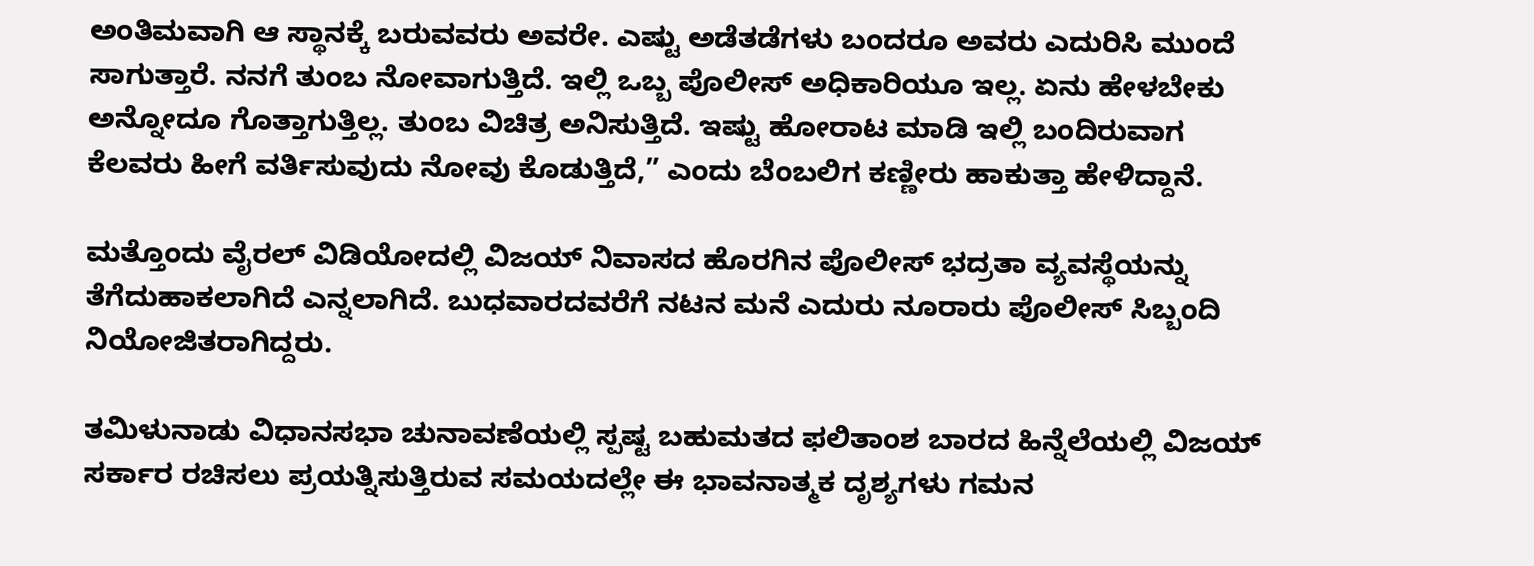ಅಂತಿಮವಾಗಿ ಆ ಸ್ಥಾನಕ್ಕೆ ಬರುವವರು ಅವರೇ. ಎಷ್ಟು ಅಡೆತಡೆಗಳು ಬಂದರೂ ಅವರು ಎದುರಿಸಿ ಮುಂದೆ ಸಾಗುತ್ತಾರೆ. ನನಗೆ ತುಂಬ ನೋವಾಗುತ್ತಿದೆ. ಇಲ್ಲಿ ಒಬ್ಬ ಪೊಲೀಸ್ ಅಧಿಕಾರಿಯೂ ಇಲ್ಲ. ಏನು ಹೇಳಬೇಕು ಅನ್ನೋದೂ ಗೊತ್ತಾಗುತ್ತಿಲ್ಲ. ತುಂಬ ವಿಚಿತ್ರ ಅನಿಸುತ್ತಿದೆ. ಇಷ್ಟು ಹೋರಾಟ ಮಾಡಿ ಇಲ್ಲಿ ಬಂದಿರುವಾಗ ಕೆಲವರು ಹೀಗೆ ವರ್ತಿಸುವುದು ನೋವು ಕೊಡುತ್ತಿದೆ,” ಎಂದು ಬೆಂಬಲಿಗ ಕಣ್ಣೀರು ಹಾಕುತ್ತಾ ಹೇಳಿದ್ದಾನೆ.

ಮತ್ತೊಂದು ವೈರಲ್ ವಿಡಿಯೋದಲ್ಲಿ ವಿಜಯ್ ನಿವಾಸದ ಹೊರಗಿನ ಪೊಲೀಸ್ ಭದ್ರತಾ ವ್ಯವಸ್ಥೆಯನ್ನು ತೆಗೆದುಹಾಕಲಾಗಿದೆ ಎನ್ನಲಾಗಿದೆ. ಬುಧವಾರದವರೆಗೆ ನಟನ ಮನೆ ಎದುರು ನೂರಾರು ಪೊಲೀಸ್ ಸಿಬ್ಬಂದಿ ನಿಯೋಜಿತರಾಗಿದ್ದರು.

ತಮಿಳುನಾಡು ವಿಧಾನಸಭಾ ಚುನಾವಣೆಯಲ್ಲಿ ಸ್ಪಷ್ಟ ಬಹುಮತದ ಫಲಿತಾಂಶ ಬಾರದ ಹಿನ್ನೆಲೆಯಲ್ಲಿ ವಿಜಯ್ ಸರ್ಕಾರ ರಚಿಸಲು ಪ್ರಯತ್ನಿಸುತ್ತಿರುವ ಸಮಯದಲ್ಲೇ ಈ ಭಾವನಾತ್ಮಕ ದೃಶ್ಯಗಳು ಗಮನ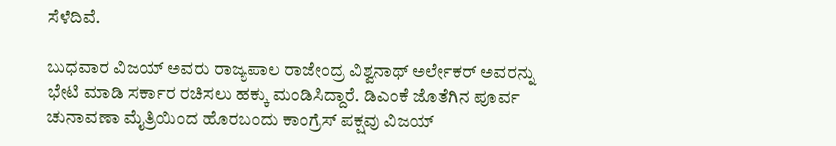ಸೆಳೆದಿವೆ.

ಬುಧವಾರ ವಿಜಯ್ ಅವರು ರಾಜ್ಯಪಾಲ ರಾಜೇಂದ್ರ ವಿಶ್ವನಾಥ್ ಅರ್ಲೇಕರ್ ಅವರನ್ನು ಭೇಟಿ ಮಾಡಿ ಸರ್ಕಾರ ರಚಿಸಲು ಹಕ್ಕು ಮಂಡಿಸಿದ್ದಾರೆ. ಡಿಎಂಕೆ ಜೊತೆಗಿನ ಪೂರ್ವ ಚುನಾವಣಾ ಮೈತ್ರಿಯಿಂದ ಹೊರಬಂದು ಕಾಂಗ್ರೆಸ್ ಪಕ್ಷವು ವಿಜಯ್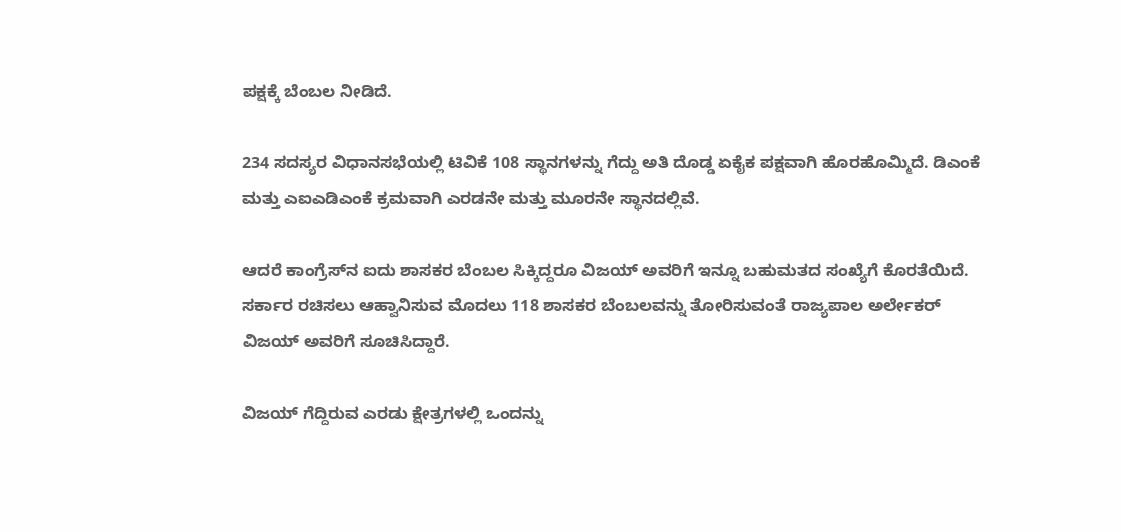ಪಕ್ಷಕ್ಕೆ ಬೆಂಬಲ ನೀಡಿದೆ.

234 ಸದಸ್ಯರ ವಿಧಾನಸಭೆಯಲ್ಲಿ ಟಿವಿಕೆ 108 ಸ್ಥಾನಗಳನ್ನು ಗೆದ್ದು ಅತಿ ದೊಡ್ಡ ಏಕೈಕ ಪಕ್ಷವಾಗಿ ಹೊರಹೊಮ್ಮಿದೆ. ಡಿಎಂಕೆ ಮತ್ತು ಎಐಎಡಿಎಂಕೆ ಕ್ರಮವಾಗಿ ಎರಡನೇ ಮತ್ತು ಮೂರನೇ ಸ್ಥಾನದಲ್ಲಿವೆ.

ಆದರೆ ಕಾಂಗ್ರೆಸ್‌ನ ಐದು ಶಾಸಕರ ಬೆಂಬಲ ಸಿಕ್ಕಿದ್ದರೂ ವಿಜಯ್ ಅವರಿಗೆ ಇನ್ನೂ ಬಹುಮತದ ಸಂಖ್ಯೆಗೆ ಕೊರತೆಯಿದೆ. ಸರ್ಕಾರ ರಚಿಸಲು ಆಹ್ವಾನಿಸುವ ಮೊದಲು 118 ಶಾಸಕರ ಬೆಂಬಲವನ್ನು ತೋರಿಸುವಂತೆ ರಾಜ್ಯಪಾಲ ಅರ್ಲೇಕರ್ ವಿಜಯ್ ಅವರಿಗೆ ಸೂಚಿಸಿದ್ದಾರೆ.

ವಿಜಯ್ ಗೆದ್ದಿರುವ ಎರಡು ಕ್ಷೇತ್ರಗಳಲ್ಲಿ ಒಂದನ್ನು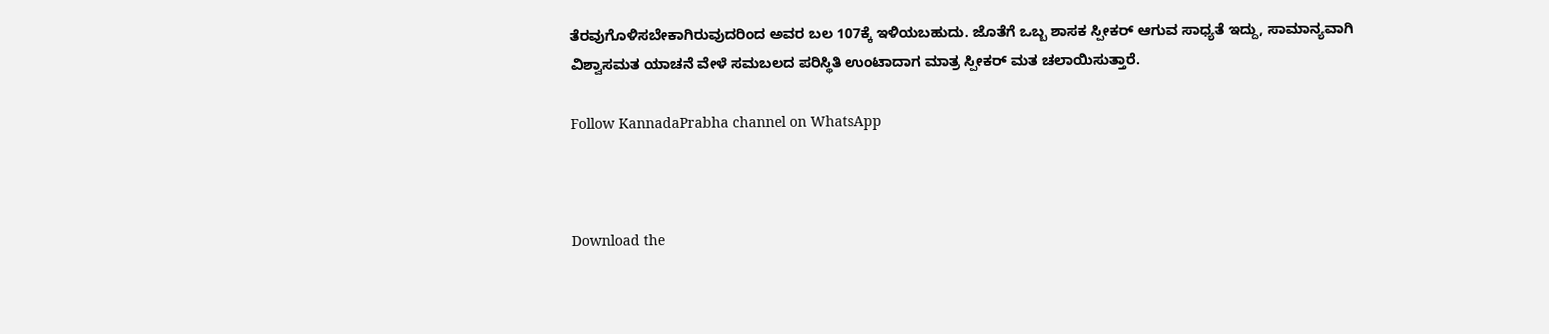ತೆರವುಗೊಳಿಸಬೇಕಾಗಿರುವುದರಿಂದ ಅವರ ಬಲ 107ಕ್ಕೆ ಇಳಿಯಬಹುದು. ಜೊತೆಗೆ ಒಬ್ಬ ಶಾಸಕ ಸ್ಪೀಕರ್ ಆಗುವ ಸಾಧ್ಯತೆ ಇದ್ದು, ಸಾಮಾನ್ಯವಾಗಿ ವಿಶ್ವಾಸಮತ ಯಾಚನೆ ವೇಳೆ ಸಮಬಲದ ಪರಿಸ್ಥಿತಿ ಉಂಟಾದಾಗ ಮಾತ್ರ ಸ್ಪೀಕರ್ ಮತ ಚಲಾಯಿಸುತ್ತಾರೆ.

Follow KannadaPrabha channel on WhatsApp



Download the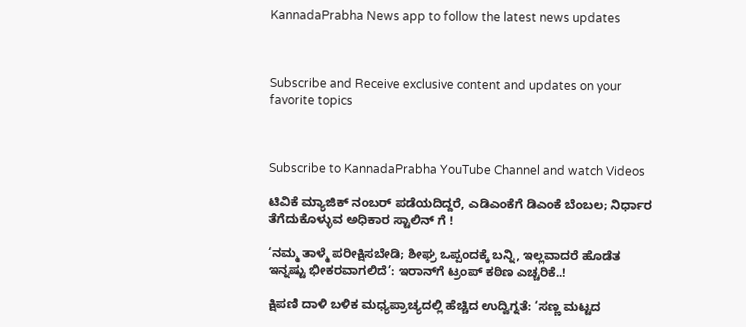KannadaPrabha News app to follow the latest news updates



Subscribe and Receive exclusive content and updates on your favorite topics



Subscribe to KannadaPrabha YouTube Channel and watch Videos

ಟಿವಿಕೆ ಮ್ಯಾಜಿಕ್ ನಂಬರ್ ಪಡೆಯದಿದ್ದರೆ, ಎಡಿಎಂಕೆಗೆ ಡಿಎಂಕೆ ಬೆಂಬಲ; ನಿರ್ಧಾರ ತೆಗೆದುಕೊಳ್ಳುವ ಅಧಿಕಾರ ಸ್ಟಾಲಿನ್ ಗೆ !

‘ನಮ್ಮ ತಾಳ್ಮೆ ಪರೀಕ್ಷಿಸಬೇಡಿ; ಶೀಘ್ರ ಒಪ್ಪಂದಕ್ಕೆ ಬನ್ನಿ, ಇಲ್ಲವಾದರೆ ಹೊಡೆತ ಇನ್ನಷ್ಟು ಭೀಕರವಾಗಲಿದೆ’: ಇರಾನ್‌ಗೆ ಟ್ರಂಪ್ ಕಠಿಣ ಎಚ್ಚರಿಕೆ..!

ಕ್ಷಿಪಣಿ ದಾಳಿ ಬಳಿಕ ಮಧ್ಯಪ್ರಾಚ್ಯದಲ್ಲಿ ಹೆಚ್ಚಿದ ಉದ್ವಿಗ್ನತೆ: ‘ಸಣ್ಣ ಮಟ್ಟದ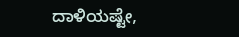ದಾಳಿಯಷ್ಟೇ,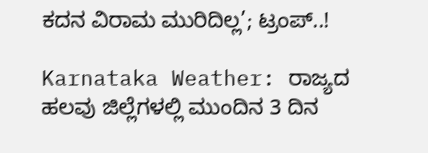ಕದನ ವಿರಾಮ ಮುರಿದಿಲ್ಲ’; ಟ್ರಂಪ್..!

Karnataka Weather: ರಾಜ್ಯದ ಹಲವು ಜಿಲ್ಲೆಗಳಲ್ಲಿ ಮುಂದಿನ 3 ದಿನ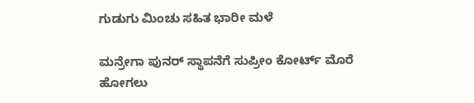ಗುಡುಗು ಮಿಂಚು ಸಹಿತ ಭಾರೀ ಮಳೆ

ಮನ್ರೇಗಾ ಪುನರ್ ಸ್ಥಾಪನೆಗೆ ಸುಪ್ರೀಂ ಕೋರ್ಟ್ ಮೊರೆ ಹೋಗಲು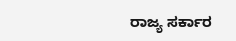ರಾಜ್ಯ ಸರ್ಕಾರ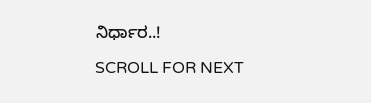ನಿರ್ಧಾರ..!

SCROLL FOR NEXT